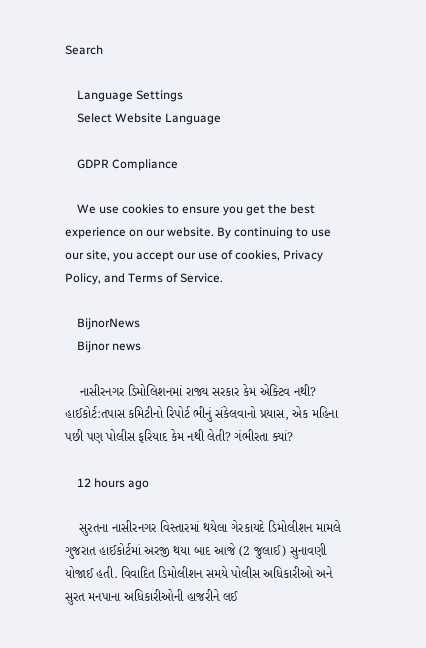Search

    Language Settings
    Select Website Language

    GDPR Compliance

    We use cookies to ensure you get the best experience on our website. By continuing to use our site, you accept our use of cookies, Privacy Policy, and Terms of Service.

    BijnorNews
    Bijnor news

    નાસીરનગર ડિમોલિશનમાં રાજ્ય સરકાર કેમ એક્ટિવ નથી? હાઈકોર્ટ:તપાસ કમિટીનો રિપોર્ટ ભીનું સંકેલવાનો પ્રયાસ, એક મહિના પછી પણ પોલીસ ફરિયાદ કેમ નથી લેતી? ગંભીરતા ક્યાં?

    12 hours ago

    સુરતના નાસીરનગર વિસ્તારમાં થયેલા ગેરકાયદે ડિમોલીશન મામલે ગુજરાત હાઈકોર્ટમાં અરજી થયા બાદ આજે (2 જુલાઈ) સુનાવણી યોજાઈ હતી. વિવાદિત ડિમોલીશન સમયે પોલીસ અધિકારીઓ અને સુરત મનપાના અધિકારીઓની હાજરીને લઈ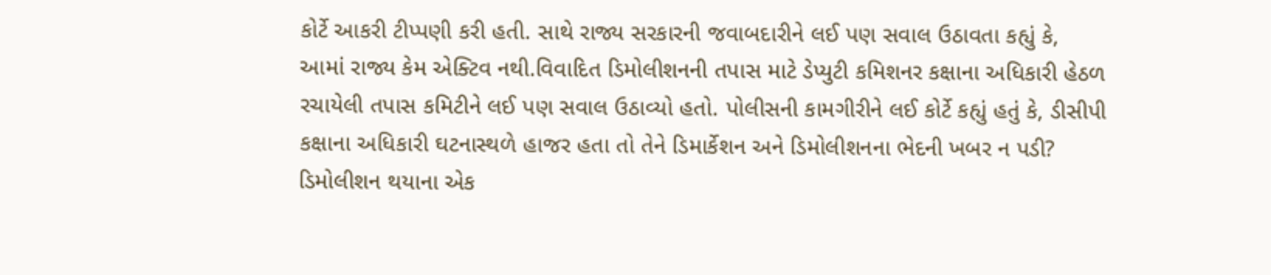કોર્ટે આકરી ટીપ્પણી કરી હતી. સાથે રાજ્ય સરકારની જવાબદારીને લઈ પણ સવાલ ઉઠાવતા કહ્યું કે, આમાં રાજ્ય કેમ એક્ટિવ નથી.વિવાદિત ડિમોલીશનની તપાસ માટે ડેપ્યુટી કમિશનર કક્ષાના અધિકારી હેઠળ રચાયેલી તપાસ કમિટીને લઈ પણ સવાલ ઉઠાવ્યો હતો. પોલીસની કામગીરીને લઈ કોર્ટે કહ્યું હતું કે, ડીસીપી કક્ષાના અધિકારી ઘટનાસ્થળે હાજર હતા તો તેને ડિમાર્કેશન અને ડિમોલીશનના ભેદની ખબર ન પડી? ડિમોલીશન થયાના એક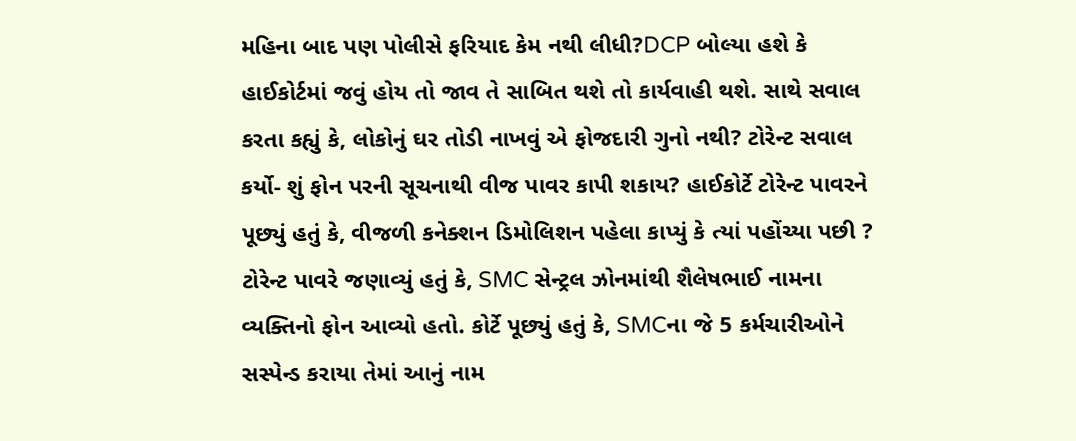મહિના બાદ પણ પોલીસે ફરિયાદ કેમ નથી લીધી?DCP બોલ્યા હશે કે હાઈકોર્ટમાં જવું હોય તો જાવ તે સાબિત થશે તો કાર્યવાહી થશે. સાથે સવાલ કરતા કહ્યું કે, લોકોનું ઘર તોડી નાખવું એ ફોજદારી ગુનો નથી? ટોરેન્ટ સવાલ કર્યો- શું ફોન પરની સૂચનાથી વીજ પાવર કાપી શકાય? હાઈકોર્ટે ટોરેન્ટ પાવરને પૂછ્યું હતું કે, વીજળી કનેક્શન ડિમોલિશન પહેલા કાપ્યું કે ત્યાં પહોંચ્યા પછી ? ટોરેન્ટ પાવરે જણાવ્યું હતું કે, SMC સેન્ટ્રલ ઝોનમાંથી શૈલેષભાઈ નામના વ્યક્તિનો ફોન આવ્યો હતો. કોર્ટે પૂછ્યું હતું કે, SMCના જે 5 કર્મચારીઓને સસ્પેન્ડ કરાયા તેમાં આનું નામ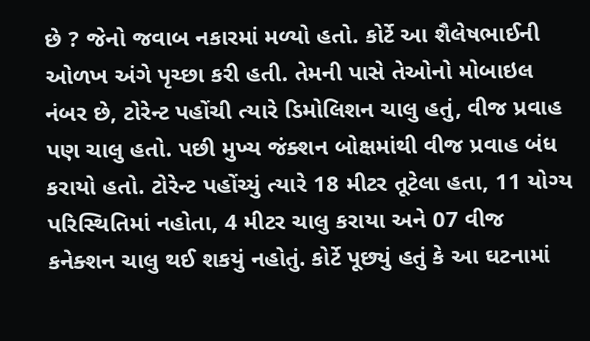છે ? જેનો જવાબ નકારમાં મળ્યો હતો. કોર્ટે આ શૈલેષભાઈની ઓળખ અંગે પૃચ્છા કરી હતી. તેમની પાસે તેઓનો મોબાઇલ નંબર છે, ટોરેન્ટ પહોંચી ત્યારે ડિમોલિશન ચાલુ હતું, વીજ પ્રવાહ પણ ચાલુ હતો. પછી મુખ્ય જંક્શન બોક્ષમાંથી વીજ પ્રવાહ બંધ કરાયો હતો. ટોરેન્ટ પહોંચ્યું ત્યારે 18 મીટર તૂટેલા હતા, 11 યોગ્ય પરિસ્થિતિમાં નહોતા, 4 મીટર ચાલુ કરાયા અને 07 વીજ કનેક્શન ચાલુ થઈ શકયું નહોતું. કોર્ટે પૂછ્યું હતું કે આ ઘટનામાં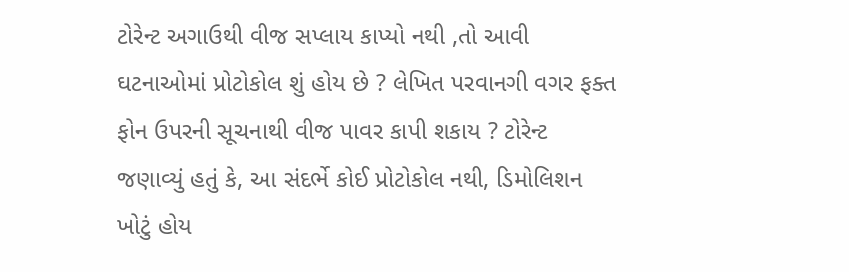ટોરેન્ટ અગાઉથી વીજ સપ્લાય કાપ્યો નથી ,તો આવી ઘટનાઓમાં પ્રોટોકોલ શું હોય છે ? લેખિત પરવાનગી વગર ફક્ત ફોન ઉપરની સૂચનાથી વીજ પાવર કાપી શકાય ? ટોરેન્ટ જણાવ્યું હતું કે, આ સંદર્ભે કોઈ પ્રોટોકોલ નથી, ડિમોલિશન ખોટું હોય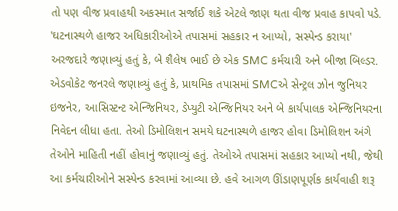તો પણ વીજ પ્રવાહથી અકસ્માત સર્જાઈ શકે એટલે જાણ થતા વીજ પ્રવાહ કાપવો પડે. 'ઘટનાસ્થળે હાજર અધિકારીઓએ તપાસમાં સહકાર ન આપ્યો, સસ્પેન્ડ કરાયા' અરજદારે જણાવ્યું હતું કે, બે શૈલેષ ભાઈ છે એક SMC કર્મચારી અને બીજા બિલ્ડર. એડવોકેટ જનરલે જણાવ્યું હતું કે, પ્રાથમિક તપાસમાં SMCએ સેન્ટ્રલ ઝોન જુનિયર ઇજનેર, આસિસ્ટન્ટ એન્જિનિયર, ડેપ્યુટી એન્જિનિયર અને બે કાર્યપાલક એન્જિનિયરના નિવેદન લીધા હતા. તેઓ ડિમોલિશન સમયે ઘટનાસ્થળે હાજર હોવા ડિમોલિશન અંગે તેઓને માહિતી નહીં હોવાનું જણાવ્યું હતું. તેઓએ તપાસમાં સહકાર આપ્યો નથી, જેથી આ કર્મચારીઓને સસ્પેન્ડ કરવામાં આવ્યા છે. હવે આગળ ઊંડાણપૂર્ણક કાર્યવાહી શરૂ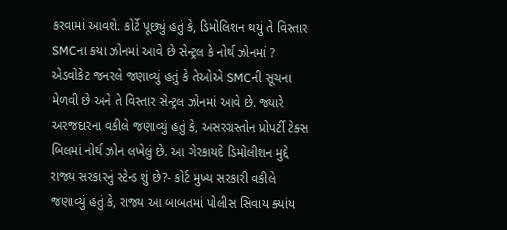કરવામાં આવશે. કોર્ટે પૂછ્યું હતું કે, ડિમોલિશન થયું તે વિસ્તાર SMCના કયા ઝોનમાં આવે છે સેન્ટ્રલ કે નોર્થ ઝોનમાં ? એડવોકેટ જનરલે જણાવ્યું હતું કે તેઓએ SMCની સૂચના મેળવી છે અને તે વિસ્તાર સેન્ટ્રલ ઝોનમાં આવે છે. જ્યારે અરજદારના વકીલે જણાવ્યું હતું કે, અસરગ્રસ્તોન પ્રોપર્ટી ટેક્સ બિલમાં નોર્થ ઝોન લખેલું છે. આ ગેરકાયદે ડિમોલીશન મુદ્દે રાજ્ય સરકારનું સ્ટેન્ડ શું છે?- કોર્ટ મુખ્ય સરકારી વકીલે જણાવ્યું હતું કે, રાજ્ય આ બાબતમાં પોલીસ સિવાય ક્યાંય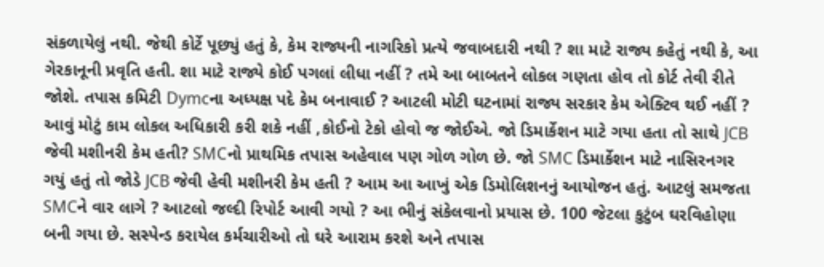સંકળાયેલું નથી. જેથી કોર્ટે પૂછ્યું હતું કે, કેમ રાજ્યની નાગરિકો પ્રત્યે જવાબદારી નથી ? શા માટે રાજ્ય કહેતું નથી કે, આ ગેરકાનૂની પ્રવૃતિ હતી. શા માટે રાજ્યે કોઈ પગલાં લીધા નહીં ? તમે આ બાબતને લોકલ ગણતા હોવ તો કોર્ટ તેવી રીતે જોશે. તપાસ કમિટી Dymcના અધ્યક્ષ પદે કેમ બનાવાઈ ? આટલી મોટી ઘટનામાં રાજ્ય સરકાર કેમ એક્ટિવ થઈ નહીં ? આવું મોટું કામ લોકલ અધિકારી કરી શકે નહીં ,કોઈનો ટેકો હોવો જ જોઈએ. જો ડિમાર્કેશન માટે ગયા હતા તો સાથે JCB જેવી મશીનરી કેમ હતી? SMCનો પ્રાથમિક તપાસ અહેવાલ પણ ગોળ ગોળ છે. જો SMC ડિમાર્કેશન માટે નાસિરનગર ગયું હતું તો જોડે JCB જેવી હેવી મશીનરી કેમ હતી ? આમ આ આખું એક ડિમોલિશનનું આયોજન હતું. આટલું સમજતા SMCને વાર લાગે ? આટલો જલ્દી રિપોર્ટ આવી ગયો ? આ ભીનું સંકેલવાનો પ્રયાસ છે. 100 જેટલા કુટુંબ ઘરવિહોણા બની ગયા છે. સસ્પેન્ડ કરાયેલ કર્મચારીઓ તો ઘરે આરામ કરશે અને તપાસ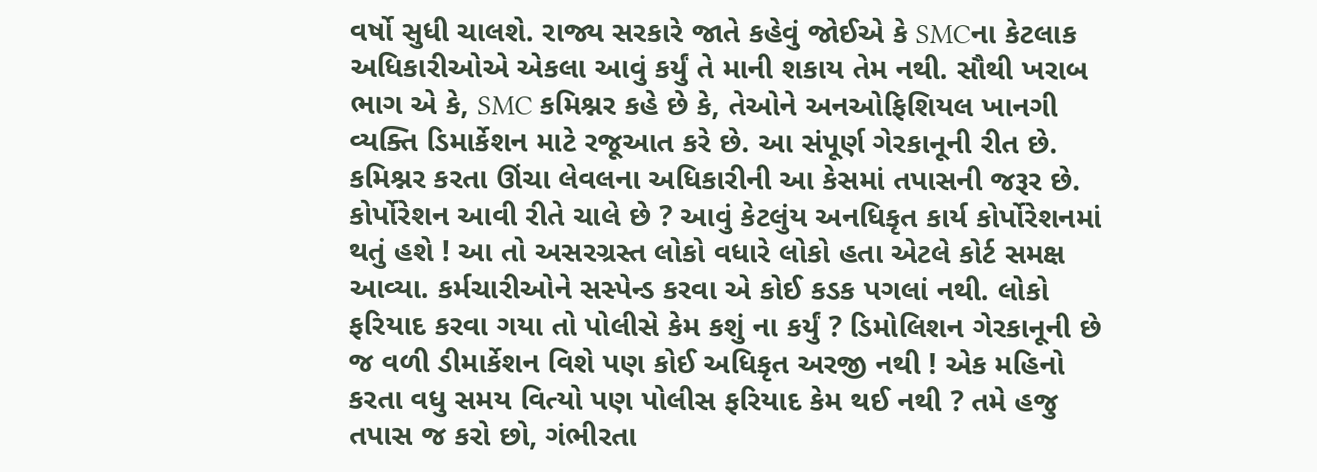વર્ષો સુધી ચાલશે. રાજ્ય સરકારે જાતે કહેવું જોઈએ કે SMCના કેટલાક અધિકારીઓએ એકલા આવું કર્યું તે માની શકાય તેમ નથી. સૌથી ખરાબ ભાગ એ કે, SMC કમિશ્નર કહે છે કે, તેઓને અનઓફિશિયલ ખાનગી વ્યક્તિ ડિમાર્કેશન માટે રજૂઆત કરે છે. આ સંપૂર્ણ ગેરકાનૂની રીત છે. કમિશ્નર કરતા ઊંચા લેવલના અધિકારીની આ કેસમાં તપાસની જરૂર છે. કોર્પોરેશન આવી રીતે ચાલે છે ? આવું કેટલુંય અનધિકૃત કાર્ય કોર્પોરેશનમાં થતું હશે ! આ તો અસરગ્રસ્ત લોકો વધારે લોકો હતા એટલે કોર્ટ સમક્ષ આવ્યા. કર્મચારીઓને સસ્પેન્ડ કરવા એ કોઈ કડક પગલાં નથી. લોકો ફરિયાદ કરવા ગયા તો પોલીસે કેમ કશું ના કર્યું ? ડિમોલિશન ગેરકાનૂની છે જ વળી ડીમાર્કેશન વિશે પણ કોઈ અધિકૃત અરજી નથી ! એક મહિનો કરતા વધુ સમય વિત્યો પણ પોલીસ ફરિયાદ કેમ થઈ નથી ? તમે હજુ તપાસ જ કરો છો, ગંભીરતા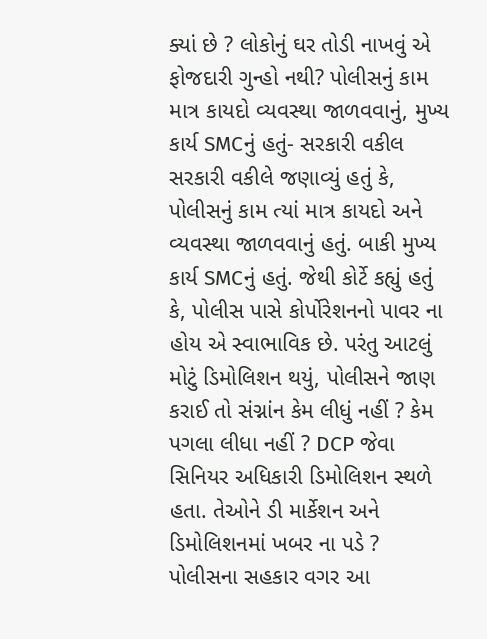ક્યાં છે ? લોકોનું ઘર તોડી નાખવું એ ફોજદારી ગુન્હો નથી? પોલીસનું કામ માત્ર કાયદો વ્યવસ્થા જાળવવાનું, મુખ્ય કાર્ય SMCનું હતું- સરકારી વકીલ સરકારી વકીલે જણાવ્યું હતું કે, પોલીસનું કામ ત્યાં માત્ર કાયદો અને વ્યવસ્થા જાળવવાનું હતું. બાકી મુખ્ય કાર્ય SMCનું હતું. જેથી કોર્ટે કહ્યું હતું કે, પોલીસ પાસે કોર્પોરેશનનો પાવર ના હોય એ સ્વાભાવિક છે. પરંતુ આટલું મોટું ડિમોલિશન થયું, પોલીસને જાણ કરાઈ તો સંગ્નાંન કેમ લીધું નહીં ? કેમ પગલા લીધા નહીં ? DCP જેવા સિનિયર અધિકારી ડિમોલિશન સ્થળે હતા. તેઓને ડી માર્કેશન અને ડિમોલિશનમાં ખબર ના પડે ? પોલીસના સહકાર વગર આ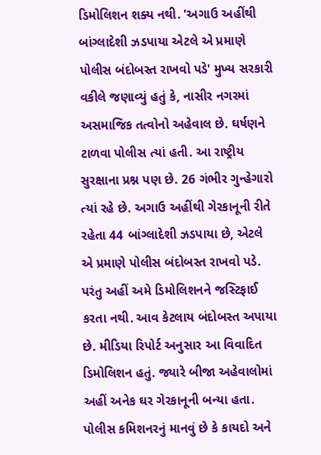ડિમોલિશન શક્ય નથી. 'અગાઉ અહીંથી બાંગ્લાદેશી ઝડપાયા એટલે એ પ્રમાણે પોલીસ બંદોબસ્ત રાખવો પડે' મુખ્ય સરકારી વકીલે જણાવ્યું હતું કે, નાસીર નગરમાં અસમાજિક તત્વોનો અહેવાલ છે. ઘર્ષણને ટાળવા પોલીસ ત્યાં હતી. આ રાષ્ટ્રીય સુરક્ષાના પ્રશ્ન પણ છે. 26 ગંભીર ગુન્હેગારો ત્યાં રહે છે. અગાઉ અહીંથી ગેરકાનૂની રીતે રહેતા 44 બાંગ્લાદેશી ઝડપાયા છે, એટલે એ પ્રમાણે પોલીસ બંદોબસ્ત રાખવો પડે. પરંતુ અહીં અમે ડિમોલિશનને જસ્ટિફાઈ કરતા નથી. આવ કેટલાય બંદોબસ્ત અપાયા છે. મીડિયા રિપોર્ટ અનુસાર આ વિવાદિત ડિમોલિશન હતું. જ્યારે બીજા અહેવાલોમાં અહીં અનેક ઘર ગેરકાનૂની બન્યા હતા. પોલીસ કમિશનરનું માનવું છે કે કાયદો અને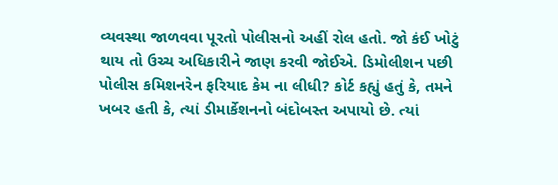વ્યવસ્થા જાળવવા પૂરતો પોલીસનો અહીં રોલ હતો. જો કંઈ ખોટું થાય તો ઉચ્ચ અધિકારીને જાણ કરવી જોઈએ. ડિમોલીશન પછી પોલીસ કમિશનરેન ફરિયાદ કેમ ના લીધી? કોર્ટ કહ્યું હતું કે, તમને ખબર હતી કે, ત્યાં ડીમાર્કેશનનો બંદોબસ્ત અપાયો છે. ત્યાં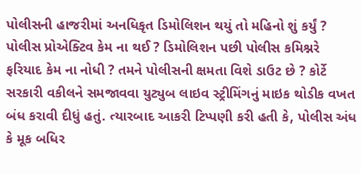પોલીસની હાજરીમાં અનધિકૃત ડિમોલિશન થયું તો મહિનો શું કર્યું ? પોલીસ પ્રોએક્ટિવ કેમ ના થઈ ? ડિમોલિશન પછી પોલીસ કમિશ્નરે ફરિયાદ કેમ ના નોધી ? તમને પોલીસની ક્ષમતા વિશે ડાઉટ છે ? કોર્ટે સરકારી વકીલને સમજાવવા યુટ્યુબ લાઇવ સ્ટ્રીમિંગનું માઇક થોડીક વખત બંધ કરાવી દીધું હતું. ત્યારબાદ આકરી ટિપ્પણી કરી હતી કે, પોલીસ અંધ કે મૂક બધિર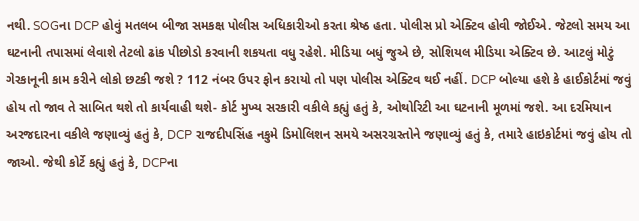નથી. SOGના DCP હોવું મતલબ બીજા સમકક્ષ પોલીસ અધિકારીઓ કરતા શ્રેષ્ઠ હતા. પોલીસ પ્રો એક્ટિવ હોવી જોઈએ. જેટલો સમય આ ઘટનાની તપાસમાં લેવાશે તેટલો ઢાંક પીછોડો કરવાની શકયતા વધુ રહેશે. મીડિયા બધું જુએ છે, સોશિયલ મીડિયા એક્ટિવ છે. આટલું મોટું ગેરકાનૂની કામ કરીને લોકો છટકી જશે ? 112 નંબર ઉપર ફોન કરાયો તો પણ પોલીસ એક્ટિવ થઈ નહીં. DCP બોલ્યા હશે કે હાઈકોર્ટમાં જવું હોય તો જાવ તે સાબિત થશે તો કાર્યવાહી થશે- કોર્ટ મુખ્ય સરકારી વકીલે કહ્યું હતું કે, ઓથોરિટી આ ઘટનાની મૂળમાં જશે. આ દરમિયાન અરજદારના વકીલે જણાવ્યું હતું કે, DCP રાજદીપસિંહ નકુમે ડિમોલિશન સમયે અસરગ્રસ્તોને જણાવ્યું હતું કે, તમારે હાઇકોર્ટમાં જવું હોય તો જાઓ. જેથી કોર્ટે કહ્યું હતું કે, DCPના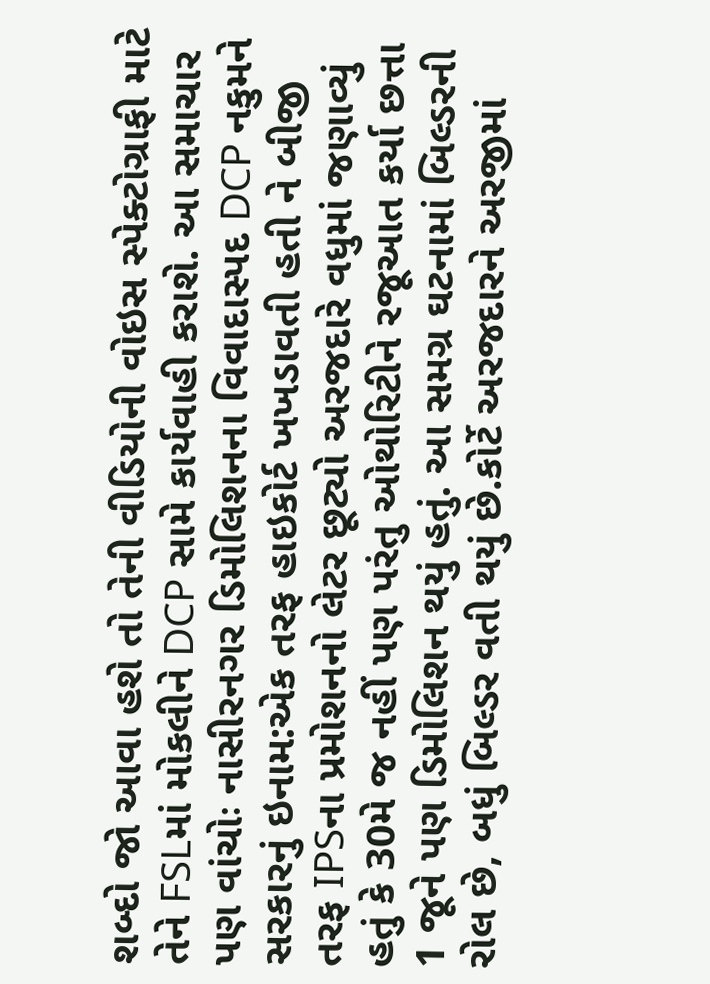શબ્દો જો આવા હશે તો તેની વીડિયોની વોઇસ સ્પેક્ટોગ્રાફી માટે તેને FSLમાં મોકલીને DCP સામે કાર્યવાહી કરાશે. આ સમાચાર પણ વાંચોઃ નાસીરનગર ડિમોલિશનના વિવાદાસ્પદ DCP નકુમને સરકારનું ઇનામ:એક તરફ હાઇકોર્ટ ખખડાવતી હતી ને બીજી તરફ IPSના પ્રમોશનનો લેટર છૂટ્યો અરજદારે વધુમાં જણાવ્યું હતું કે 30મે જ નહીં પણ પરંતુ ઓથોરિટીને રજૂઆત કર્યા છત્તા 1 જૂને પણ ડિમોલિશન થયું હતું. આ સમગ્ર ઘટનામાં બિલ્ડરની રોલ છે, બધું બિલ્ડર વતી થયું છે.કોર્ટે અરજદારને અરજીમાં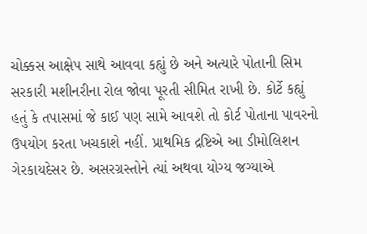ચોક્કસ આક્ષેપ સાથે આવવા કહ્યું છે અને અત્યારે પોતાની સિમ સરકારી મશીનરીના રોલ જોવા પૂરતી સીમિત રાખી છે. કોર્ટે કહ્યું હતું કે તપાસમાં જે કાઈ પણ સામે આવશે તો કોર્ટ પોતાના પાવરનો ઉપયોગ કરતા ખચકાશે નહીં. પ્રાથમિક દ્રષ્ટિએ આ ડીમોલિશન ગેરકાયદેસર છે. અસરગ્રસ્તોને ત્યાં અથવા યોગ્ય જગ્યાએ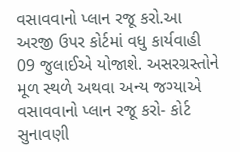વસાવવાનો પ્લાન રજૂ કરો.આ અરજી ઉપર કોર્ટમાં વધુ કાર્યવાહી 09 જુલાઈએ યોજાશે. અસરગ્રસ્તોને મૂળ સ્થળે અથવા અન્ય જગ્યાએ વસાવવાનો પ્લાન રજૂ કરો- કોર્ટ સુનાવણી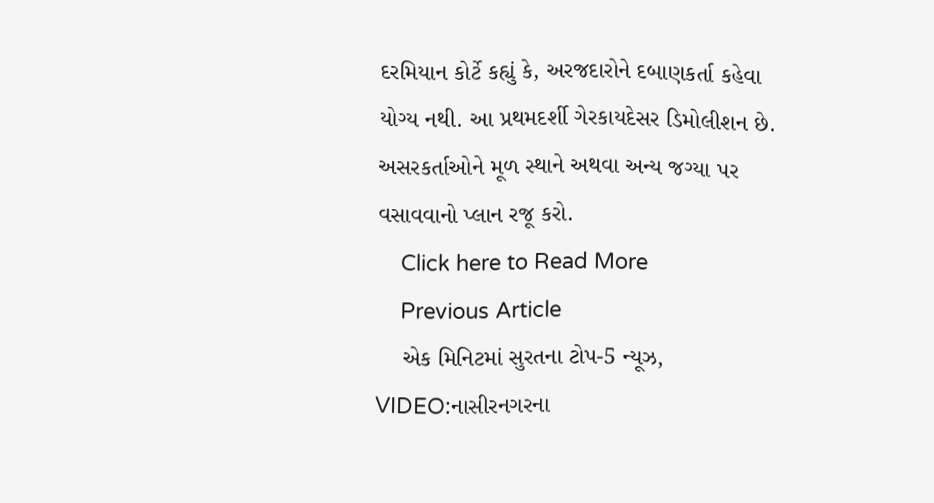દરમિયાન કોર્ટે કહ્યું કે, અરજદારોને દબાણકર્તા કહેવા યોગ્ય નથી. આ પ્રથમદર્શી ગેરકાયદેસર ડિમોલીશન છે. અસરકર્તાઓને મૂળ સ્થાને અથવા અન્ય જગ્યા પર વસાવવાનો પ્લાન રજૂ કરો.
    Click here to Read More
    Previous Article
    એક મિનિટમાં સુરતના ટોપ-5 ન્યૂઝ, VIDEO:નાસીરનગરના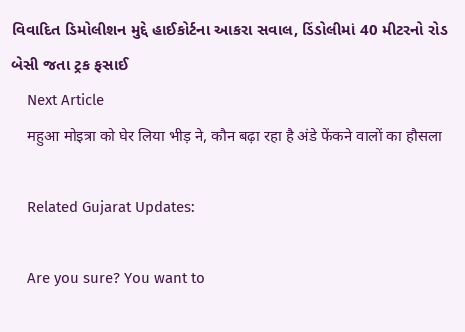વિવાદિત ડિમોલીશન મુદ્દે હાઈકોર્ટના આકરા સવાલ, ડિંડોલીમાં 40 મીટરનો રોડ બેસી જતા ટ્રક ફસાઈ
    Next Article
    महुआ मोइत्रा को घेर लिया भीड़ ने, कौन बढ़ा रहा है अंडे फेंकने वालों का हौसला

    Related Gujarat Updates:

    Are you sure? You want to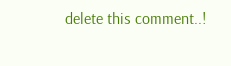delete this comment..!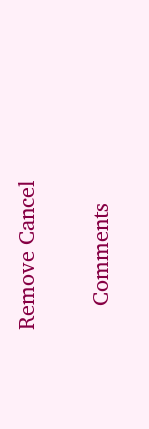Remove Cancel

    Comments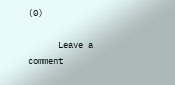(0)

      Leave a comment